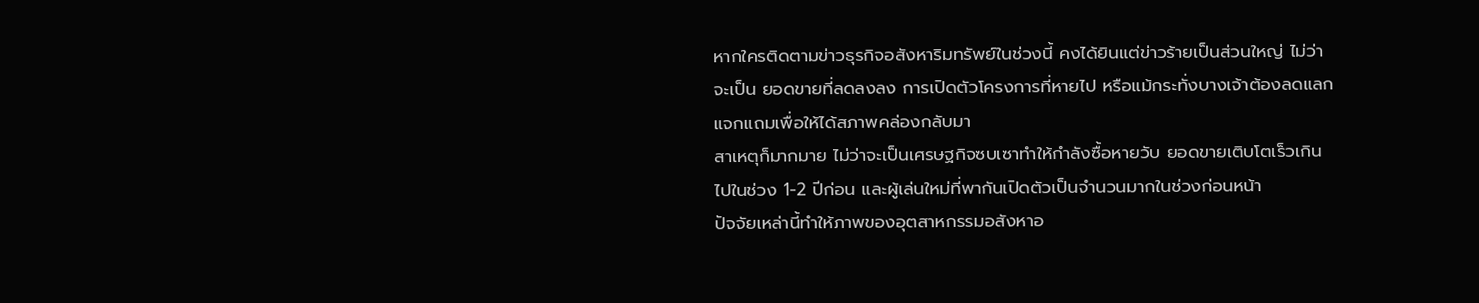หากใครติดตามข่าวธุรกิจอสังหาริมทรัพย์ในช่วงนี้ คงได้ยินแต่ข่าวร้ายเป็นส่วนใหญ่ ไม่ว่าจะเป็น ยอดขายที่ลดลงลง การเปิดตัวโครงการที่หายไป หรือแม้กระทั่งบางเจ้าต้องลดแลกแจกแถมเพื่อให้ได้สภาพคล่องกลับมา
สาเหตุก็มากมาย ไม่ว่าจะเป็นเศรษฐกิจซบเซาทำให้กำลังซื้อหายวับ ยอดขายเติบโตเร็วเกินไปในช่วง 1-2 ปีก่อน และผู้เล่นใหม่ที่พากันเปิดตัวเป็นจำนวนมากในช่วงก่อนหน้า
ปัจจัยเหล่านี้ทำให้ภาพของอุตสาหกรรมอสังหาอ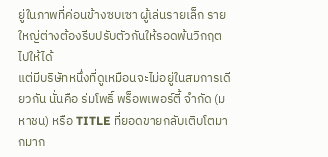ยู่ในภาพที่ค่อนข้างซบเซา ผู้เล่นรายเล็ก รายใหญ่ต่างต้องรีบปรับตัวกันให้รอดพ้นวิกฤตไปให้ได้
แต่มีบริษัทหนึ่งที่ดูเหมือนจะไม่อยู่ในสมการเดียวกัน นั่นคือ ร่มโพธิ์ พร็อพเพอร์ตี้ จำกัด (มหาชน) หรือ TITLE ที่ยอดขายกลับเติบโตมากมาก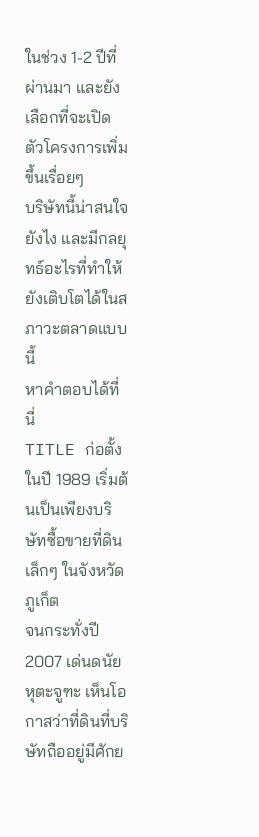ในช่วง 1-2 ปีที่ผ่านมา และยังเลือกที่จะเปิดตัวโครงการเพิ่มขึ้นเรื่อยๆ
บริษัทนี้น่าสนใจยังไง และมีกลยุทธ์อะไรที่ทำให้ยังเติบโตได้ในสภาวะตลาดแบบนี้
หาคำตอบได้ที่นี่
TITLE ก่อตั้งในปี 1989 เริ่มต้นเป็นเพียงบริษัทซื้อขายที่ดินเล็กๆ ในจังหวัดภูเก็ต
จนกระทั่งปี 2007 เด่นดนัย หุตะจูฑะ เห็นโอกาสว่าที่ดินที่บริษัทถืออยู่มีศักย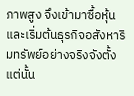ภาพสูง จึงเข้ามาซื้อหุ้นและเริ่มต้นธุรกิจอสังหาริมทรัพย์อย่างจริงจังตั้งแต่นั้น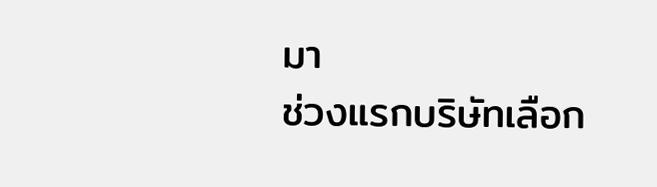มา
ช่วงแรกบริษัทเลือก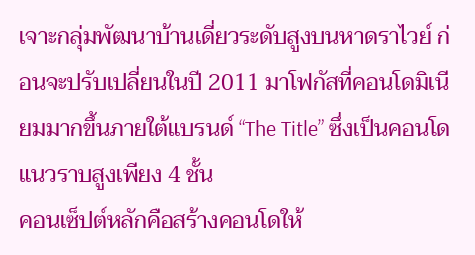เจาะกลุ่มพัฒนาบ้านเดี่ยวระดับสูงบนหาดราไวย์ ก่อนจะปรับเปลี่ยนในปี 2011 มาโฟกัสที่คอนโดมิเนียมมากขึ้นภายใต้แบรนด์ “The Title” ซึ่งเป็นคอนโดแนวราบสูงเพียง 4 ชั้น
คอนเซ็ปต์หลักคือสร้างคอนโดให้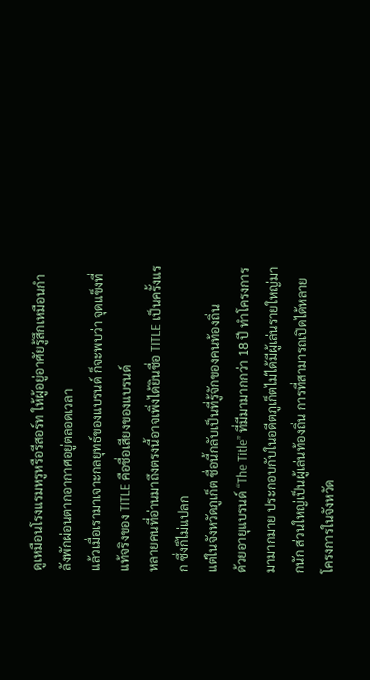ดูเหมือนโรงแรมหรูหรือรีสอร์ท ให้ผู้อยู่อาศัยรู้สึกเหมือนกำลังพักผ่อนตากอากาศอยู่ตลอดเวลา
แล้วเมื่อเรามาเจาะกลยุทธ์ของแบรนด์ ก็จะพบว่า จุดแข็งที่แท้จริงของ TITLE คือชื่อเสียงของแบรนด์
หลายคนที่อ่านมาถึงตรงนี้อาจเพิ่งได้ยินชื่อ TITLE เป็นครั้งแรก ซึ่งก็ไม่แปลก
แต่ในจังหวัดภูเก็ต ชื่อนี้กลับเป็นที่รู้จักของคนท้องถิ่น
ด้วยอายุแบรนด์ “The Title” ที่มีมามากกว่า 18 ปี ทำโครงการมามากมาย ประกอบกับในอดีตภูเก็ตไม่ได้มีผู้เล่นรายใหญ่มากนัก ส่วนใหญ่เป็นผู้เล่นท้องถิ่น การที่สามารถเปิดได้หลายโครงการในจังหวัด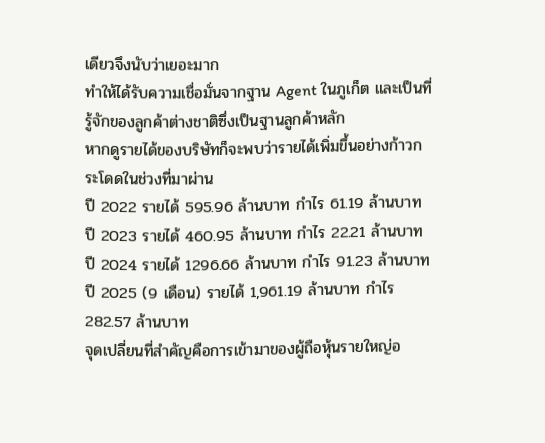เดียวจึงนับว่าเยอะมาก
ทำให้ได้รับความเชื่อมั่นจากฐาน Agent ในภูเก็ต และเป็นที่รู้จักของลูกค้าต่างชาติซึ่งเป็นฐานลูกค้าหลัก
หากดูรายได้ของบริษัทก็จะพบว่ารายได้เพิ่มขึ้นอย่างก้าวกระโดดในช่วงที่มาผ่าน
ปี 2022 รายได้ 595.96 ล้านบาท กำไร 61.19 ล้านบาท
ปี 2023 รายได้ 460.95 ล้านบาท กำไร 22.21 ล้านบาท
ปี 2024 รายได้ 1296.66 ล้านบาท กำไร 91.23 ล้านบาท
ปี 2025 (9 เดือน) รายได้ 1,961.19 ล้านบาท กำไร 282.57 ล้านบาท
จุดเปลี่ยนที่สำคัญคือการเข้ามาของผู้ถือหุ้นรายใหญ่อ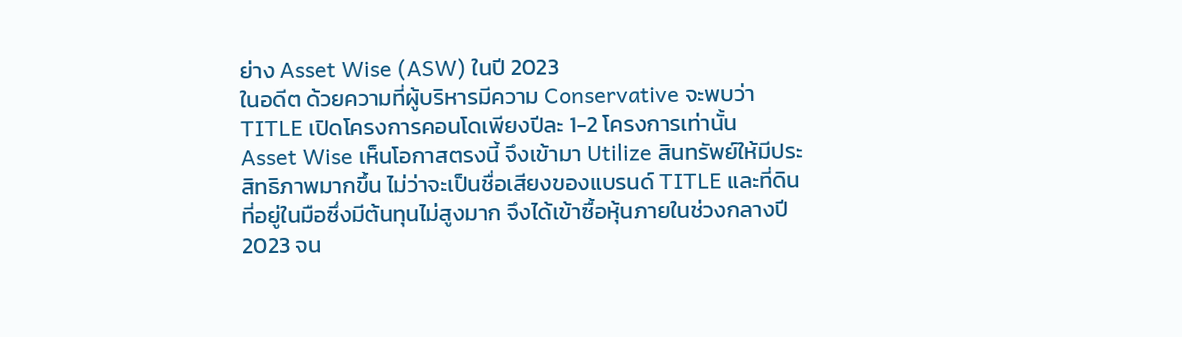ย่าง Asset Wise (ASW) ในปี 2023
ในอดีต ด้วยความที่ผู้บริหารมีความ Conservative จะพบว่า TITLE เปิดโครงการคอนโดเพียงปีละ 1-2 โครงการเท่านั้น
Asset Wise เห็นโอกาสตรงนี้ จึงเข้ามา Utilize สินทรัพย์ให้มีประสิทธิภาพมากขึ้น ไม่ว่าจะเป็นชื่อเสียงของแบรนด์ TITLE และที่ดินที่อยู่ในมือซึ่งมีต้นทุนไม่สูงมาก จึงได้เข้าซื้อหุ้นภายในช่วงกลางปี 2023 จน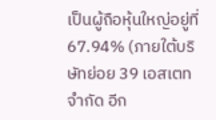เป็นผู้ถือหุ้นใหญ่อยู่ที่ 67.94% (ภายใต้บริษัทย่อย 39 เอสเตท จำกัด อีก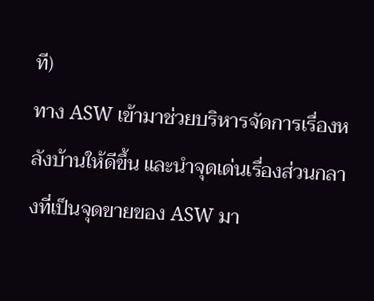ที)
ทาง ASW เข้ามาช่วยบริหารจัดการเรื่องหลังบ้านให้ดีขึ้น และนำจุดเด่นเรื่องส่วนกลางที่เป็นจุดขายของ ASW มา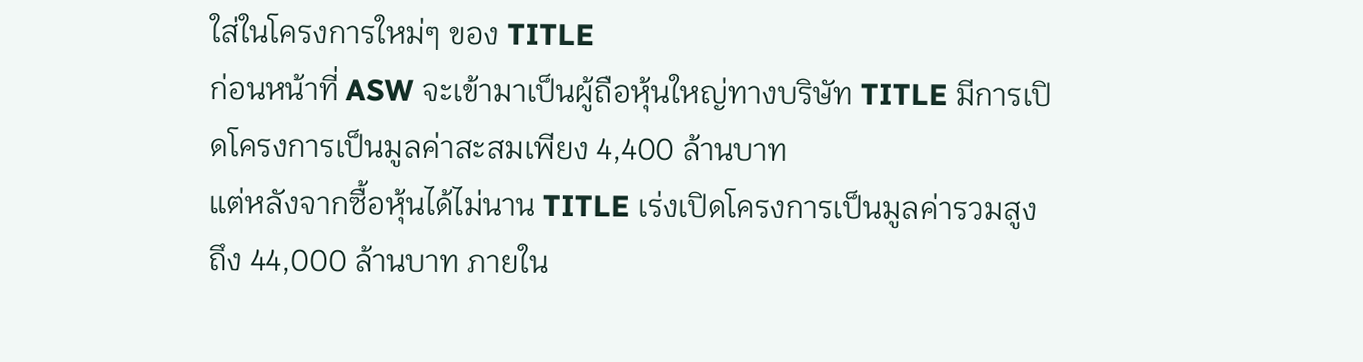ใส่ในโครงการใหม่ๆ ของ TITLE
ก่อนหน้าที่ ASW จะเข้ามาเป็นผู้ถือหุ้นใหญ่ทางบริษัท TITLE มีการเปิดโครงการเป็นมูลค่าสะสมเพียง 4,400 ล้านบาท
แต่หลังจากซื้อหุ้นได้ไม่นาน TITLE เร่งเปิดโครงการเป็นมูลค่ารวมสูงถึง 44,000 ล้านบาท ภายใน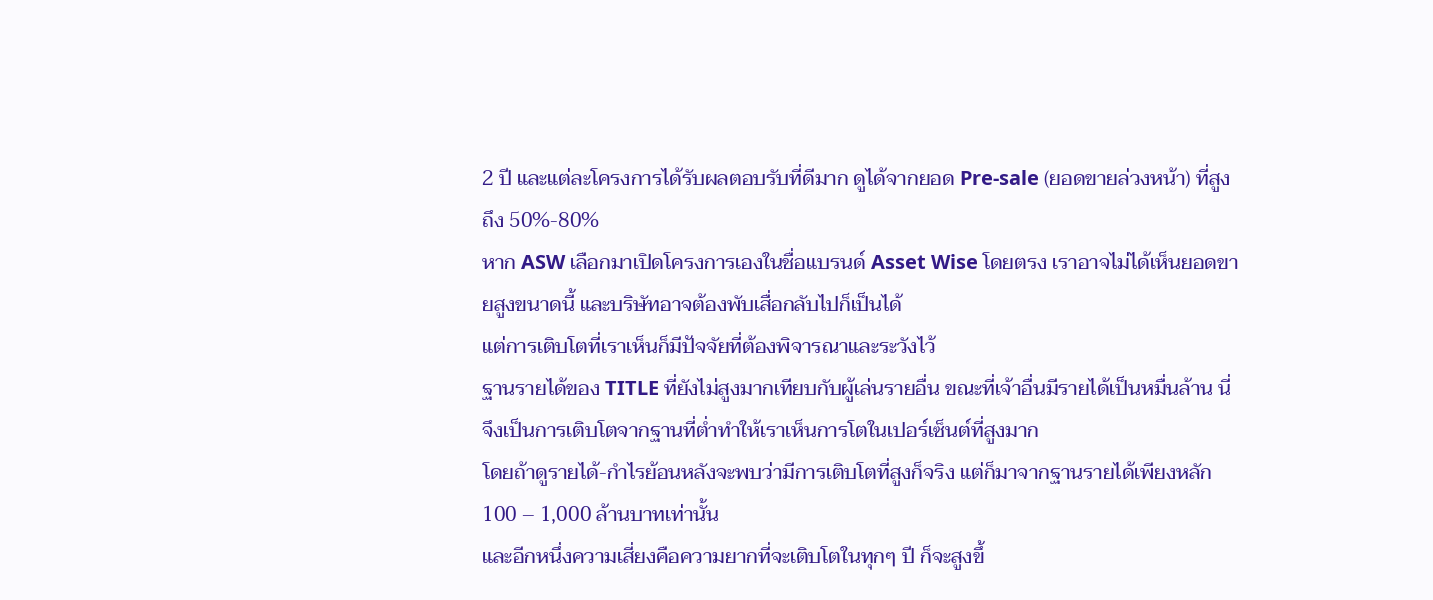2 ปี และแต่ละโครงการได้รับผลตอบรับที่ดีมาก ดูได้จากยอด Pre-sale (ยอดขายล่วงหน้า) ที่สูงถึง 50%-80%
หาก ASW เลือกมาเปิดโครงการเองในชื่อแบรนด์ Asset Wise โดยตรง เราอาจไม่ได้เห็นยอดขายสูงขนาดนี้ และบริษัทอาจต้องพับเสื่อกลับไปก็เป็นได้
แต่การเติบโตที่เราเห็นก็มีปัจจัยที่ต้องพิจารณาและระวังไว้
ฐานรายได้ของ TITLE ที่ยังไม่สูงมากเทียบกับผู้เล่นรายอื่น ขณะที่เจ้าอื่นมีรายได้เป็นหมื่นล้าน นี่จึงเป็นการเติบโตจากฐานที่ต่ำทำให้เราเห็นการโตในเปอร์เซ็นต์ที่สูงมาก
โดยถ้าดูรายได้-กำไรย้อนหลังจะพบว่ามีการเติบโตที่สูงก็จริง แต่ก็มาจากฐานรายได้เพียงหลัก 100 – 1,000 ล้านบาทเท่านั้น
และอีกหนึ่งความเสี่ยงคือความยากที่จะเติบโตในทุกๆ ปี ก็จะสูงขึ้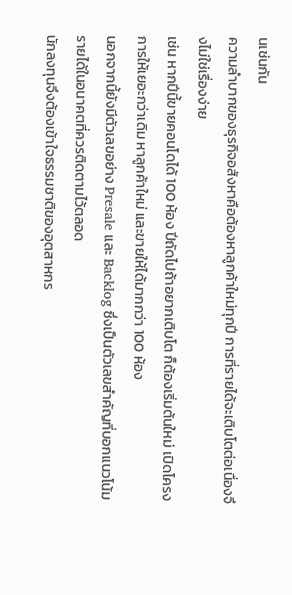นเช่นกัน
ความลำบากของธุรกิจอสังหาคือต้องหาลูกค้าใหม่ทุกปี การที่รายได้จะเติบโตต่อเนื่องจึงไม่ใช่เรื่องง่าย
เช่น หากปีนี้ขายคอนโดได้ 100 ห้อง ปีถัดไปถ้าอยากเติบโต ก็ต้องเริ่มต้นใหม่ เปิดโครงการให้เยอะกว่าเดิม หาลูกค้าใหม่ และขายให้ได้มากกว่า 100 ห้อง
นอกจากนี้ยังมีตัวเลขอย่าง Presale และ Backlog ซึ่งเป็นตัวเลขสำคัญที่บอกแนวโน้มรายได้ในอนาคตที่ควรติดตามไว้ตลอด
นักลงทุนจึงต้องเข้าใจธรรมชาติของอุตสาหกร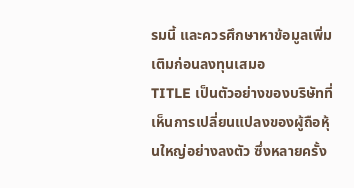รมนี้ และควรศึกษาหาข้อมูลเพิ่มเติมก่อนลงทุนเสมอ
TITLE เป็นตัวอย่างของบริษัทที่เห็นการเปลี่ยนแปลงของผู้ถือหุ้นใหญ่อย่างลงตัว ซึ่งหลายครั้ง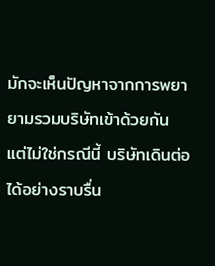มักจะเห็นปัญหาจากการพยายามรวมบริษัทเข้าด้วยกัน แต่ไม่ใช่กรณีนี้ บริษัทเดินต่อได้อย่างราบรื่น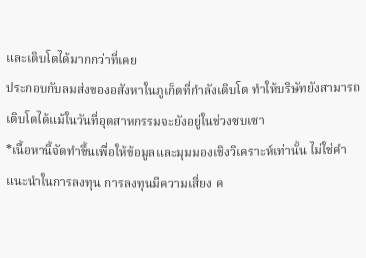และเติบโตได้มากกว่าที่เคย
ประกอบกับลมส่งของอสังหาในภูเก็ตที่กำลังเติบโต ทำให้บริษัทยังสามารถเติบโตได้แม้ในวันที่อุตสาหกรรมจะยังอยู่ในช่วงซบเซา
*เนื้อหานี้จัดทำขึ้นเพื่อให้ข้อมูลและมุมมองเชิงวิเคราะห์เท่านั้น ไม่ใช่คำแนะนำในการลงทุน การลงทุนมีความเสี่ยง ค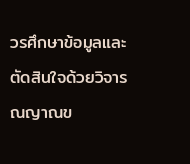วรศึกษาข้อมูลและตัดสินใจด้วยวิจารณญาณข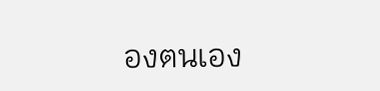องตนเอง